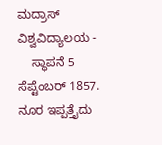ಮದ್ರಾಸ್ ವಿಶ್ವವಿದ್ಯಾಲಯ -
    ಸ್ಥಾಪನೆ 5 ಸೆಪ್ಟೆಂಬರ್ 1857. ನೂರ ಇಪ್ಪತ್ತೈದು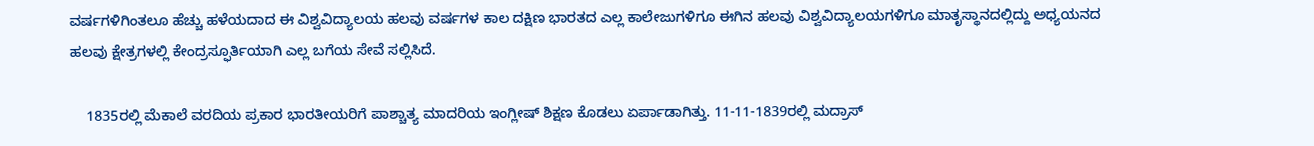ವರ್ಷಗಳಿಗಿಂತಲೂ ಹೆಚ್ಚು ಹಳೆಯದಾದ ಈ ವಿಶ್ವವಿದ್ಯಾಲಯ ಹಲವು ವರ್ಷಗಳ ಕಾಲ ದಕ್ಷಿಣ ಭಾರತದ ಎಲ್ಲ ಕಾಲೇಜುಗಳಿಗೂ ಈಗಿನ ಹಲವು ವಿಶ್ವವಿದ್ಯಾಲಯಗಳಿಗೂ ಮಾತೃಸ್ಥಾನದಲ್ಲಿದ್ದು ಅಧ್ಯಯನದ ಹಲವು ಕ್ಷೇತ್ರಗಳಲ್ಲಿ ಕೇಂದ್ರಸ್ಫೂರ್ತಿಯಾಗಿ ಎಲ್ಲ ಬಗೆಯ ಸೇವೆ ಸಲ್ಲಿಸಿದೆ.

    1835ರಲ್ಲಿ ಮೆಕಾಲೆ ವರದಿಯ ಪ್ರಕಾರ ಭಾರತೀಯರಿಗೆ ಪಾಶ್ಚಾತ್ಯ ಮಾದರಿಯ ಇಂಗ್ಲೀಷ್ ಶಿಕ್ಷಣ ಕೊಡಲು ಏರ್ಪಾಡಾಗಿತ್ತು. 11-11-1839ರಲ್ಲಿ ಮದ್ರಾಸ್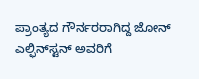ಪ್ರಾಂತ್ಯದ ಗೌರ್ನರರಾಗಿದ್ದ ಜೋನ್ ಎಲ್ಫಿನ್‍ಸ್ಟನ್ ಅವರಿಗೆ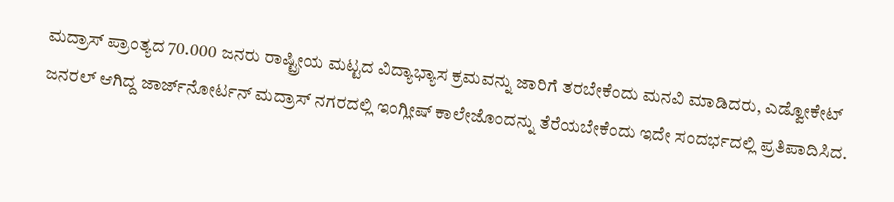ಮದ್ರಾಸ್ ಪ್ರಾಂತ್ಯದ 70.000 ಜನರು ರಾಷ್ಟ್ರೀಯ ಮಟ್ಟದ ವಿದ್ಯಾಭ್ಯಾಸ ಕ್ರಮವನ್ನು ಜಾರಿಗೆ ತರಬೇಕೆಂದು ಮನವಿ ಮಾಡಿದರು, ಎಡ್ವೋಕೇಟ್ ಜನರಲ್ ಆಗಿದ್ದ ಜಾರ್ಜ್‍ನೋರ್ಟನ್ ಮದ್ರಾಸ್ ನಗರದಲ್ಲಿ ಇಂಗ್ಲೀಷ್ ಕಾಲೇಜೊಂದನ್ನು ತೆರೆಯಬೇಕೆಂದು ಇದೇ ಸಂದರ್ಭದಲ್ಲಿ ಪ್ರತಿಪಾದಿಸಿದ.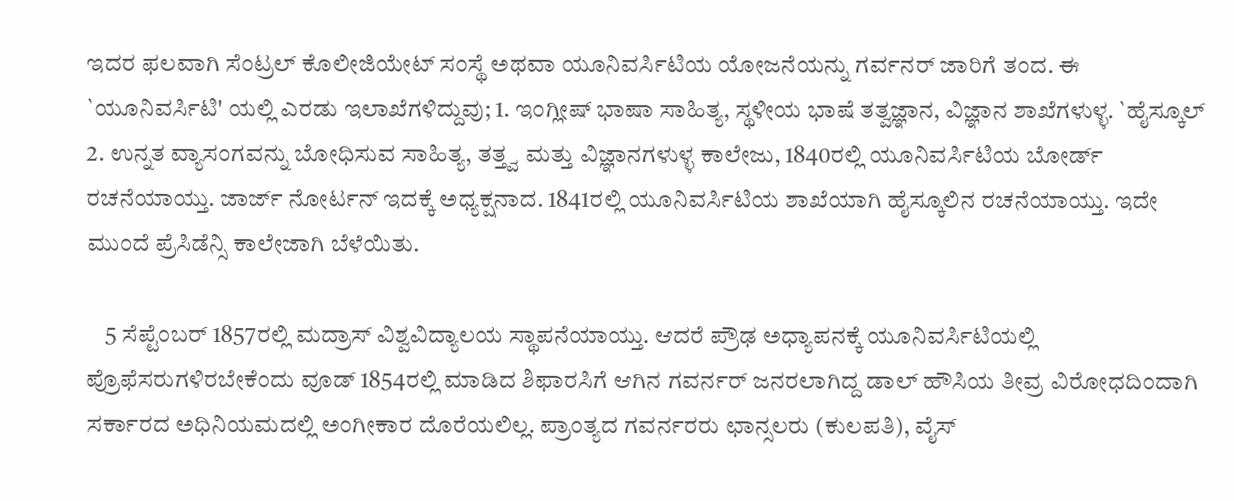ಇದರ ಫಲವಾಗಿ ಸೆಂಟ್ರಲ್ ಕೊಲೀಜಿಯೇಟ್ ಸಂಸ್ಥೆ ಅಥವಾ ಯೂನಿವರ್ಸಿಟಿಯ ಯೋಜನೆಯನ್ನು ಗರ್ವನರ್ ಜಾರಿಗೆ ತಂದ. ಈ `ಯೂನಿವರ್ಸಿಟಿ' ಯಲ್ಲಿ ಎರಡು ಇಲಾಖೆಗಳಿದ್ದುವು; 1. ಇಂಗ್ಲೀಷ್ ಭಾಷಾ ಸಾಹಿತ್ಯ, ಸ್ಥಳೀಯ ಭಾಷೆ ತತ್ವಜ್ಞಾನ, ವಿಜ್ಞಾನ ಶಾಖೆಗಳುಳ್ಳ. `ಹೈಸ್ಕೂಲ್ 2. ಉನ್ನತ ವ್ಯಾಸಂಗವನ್ನು ಬೋಧಿಸುವ ಸಾಹಿತ್ಯ, ತತ್ತ್ವ ಮತ್ತು ವಿಜ್ಞಾನಗಳುಳ್ಳ ಕಾಲೇಜು, 1840ರಲ್ಲಿ ಯೂನಿವರ್ಸಿಟಿಯ ಬೋರ್ಡ್ ರಚನೆಯಾಯ್ತು. ಜಾರ್ಜ್ ನೋರ್ಟನ್ ಇದಕ್ಕೆ ಅಧ್ಯಕ್ಷನಾದ. 1841ರಲ್ಲಿ ಯೂನಿವರ್ಸಿಟಿಯ ಶಾಖೆಯಾಗಿ ಹೈಸ್ಕೂಲಿನ ರಚನೆಯಾಯ್ತು. ಇದೇ ಮುಂದೆ ಪ್ರೆಸಿಡೆನ್ಸಿ ಕಾಲೇಜಾಗಿ ಬೆಳೆಯಿತು.

    5 ಸೆಪ್ಟೆಂಬರ್ 1857ರಲ್ಲಿ ಮದ್ರಾಸ್ ವಿಶ್ವವಿದ್ಯಾಲಯ ಸ್ಥಾಪನೆಯಾಯ್ತು. ಆದರೆ ಪ್ರೌಢ ಅಧ್ಯಾಪನಕ್ಕೆ ಯೂನಿವರ್ಸಿಟಿಯಲ್ಲಿ ಪ್ರೊಫೆಸರುಗಳಿರಬೇಕೆಂದು ವೂಡ್ 1854ರಲ್ಲಿ ಮಾಡಿದ ಶಿಫಾರಸಿಗೆ ಆಗಿನ ಗವರ್ನರ್ ಜನರಲಾಗಿದ್ದ ಡಾಲ್ ಹೌಸಿಯ ತೀವ್ರ ವಿರೋಧದಿಂದಾಗಿ ಸರ್ಕಾರದ ಅಧಿನಿಯಮದಲ್ಲಿ ಅಂಗೀಕಾರ ದೊರೆಯಲಿಲ್ಲ. ಪ್ರಾಂತ್ಯದ ಗವರ್ನರರು ಛಾನ್ಸಲರು (ಕುಲಪತಿ), ವೈಸ್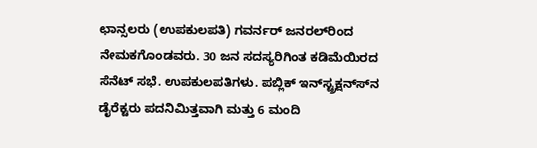ಛಾನ್ಸಲರು (ಉಪಕುಲಪತಿ) ಗವರ್ನರ್ ಜನರಲ್‍ರಿಂದ ನೇಮಕಗೊಂಡವರು. 30 ಜನ ಸದಸ್ಯರಿಗಿಂತ ಕಡಿಮೆಯಿರದ ಸೆನೆಟ್ ಸಭೆ. ಉಪಕುಲಪತಿಗಳು. ಪಬ್ಲಿಕ್ ಇನ್‍ಸ್ಟ್ರಕ್ಷನ್ಸ್‍ನ ಡೈರೆಕ್ಟರು ಪದನಿಮಿತ್ತವಾಗಿ ಮತ್ತು 6 ಮಂದಿ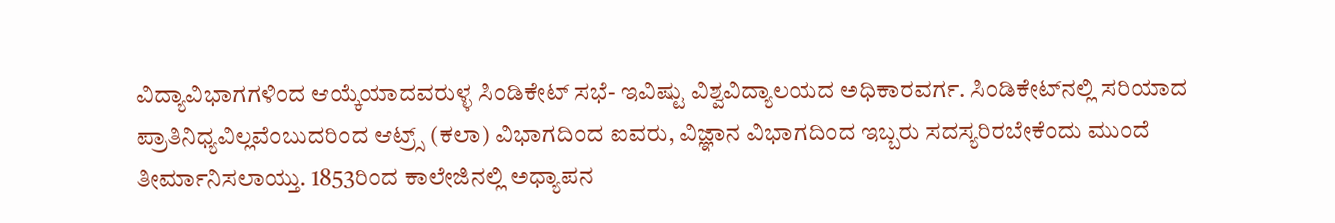ವಿದ್ಯಾವಿಭಾಗಗಳಿಂದ ಆಯ್ಕೆಯಾದವರುಳ್ಳ ಸಿಂಡಿಕೇಟ್ ಸಭೆ- ಇವಿಷ್ಟು ವಿಶ್ವವಿದ್ಯಾಲಯದ ಅಧಿಕಾರವರ್ಗ. ಸಿಂಡಿಕೇಟ್‍ನಲ್ಲಿ ಸರಿಯಾದ ಪ್ರಾತಿನಿಧ್ಯವಿಲ್ಲವೆಂಬುದರಿಂದ ಆಟ್ರ್ಸ್ (ಕಲಾ) ವಿಭಾಗದಿಂದ ಐವರು, ವಿಜ್ಞಾನ ವಿಭಾಗದಿಂದ ಇಬ್ಬರು ಸದಸ್ಯರಿರಬೇಕೆಂದು ಮುಂದೆ ತೀರ್ಮಾನಿಸಲಾಯ್ತು. 1853ರಿಂದ ಕಾಲೇಜಿನಲ್ಲಿ ಅಧ್ಯಾಪನ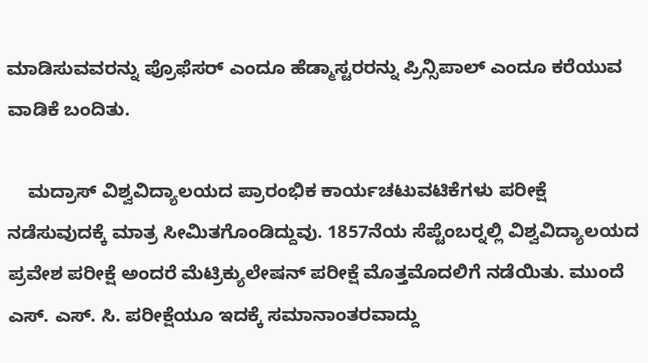ಮಾಡಿಸುವವರನ್ನು ಪ್ರೊಫೆಸರ್ ಎಂದೂ ಹೆಡ್ಮಾಸ್ಟರರನ್ನು ಪ್ರಿನ್ಸಿಪಾಲ್ ಎಂದೂ ಕರೆಯುವ ವಾಡಿಕೆ ಬಂದಿತು.

    ಮದ್ರಾಸ್ ವಿಶ್ವವಿದ್ಯಾಲಯದ ಪ್ರಾರಂಭಿಕ ಕಾರ್ಯಚಟುವಟಿಕೆಗಳು ಪರೀಕ್ಷೆ ನಡೆಸುವುದಕ್ಕೆ ಮಾತ್ರ ಸೀಮಿತಗೊಂಡಿದ್ದುವು. 1857ನೆಯ ಸೆಪ್ಟೆಂಬರ್‍ನಲ್ಲಿ ವಿಶ್ವವಿದ್ಯಾಲಯದ ಪ್ರವೇಶ ಪರೀಕ್ಷೆ ಅಂದರೆ ಮೆಟ್ರಿಕ್ಯುಲೇಷನ್ ಪರೀಕ್ಷೆ ಮೊತ್ತಮೊದಲಿಗೆ ನಡೆಯಿತು. ಮುಂದೆ ಎಸ್. ಎಸ್. ಸಿ. ಪರೀಕ್ಷೆಯೂ ಇದಕ್ಕೆ ಸಮಾನಾಂತರವಾದ್ದು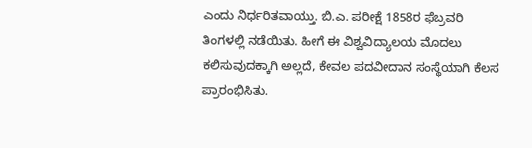ಎಂದು ನಿರ್ಧರಿತವಾಯ್ತು. ಬಿ.ಎ. ಪರೀಕ್ಷೆ 1858ರ ಫೆಬ್ರವರಿ ತಿಂಗಳಲ್ಲಿ ನಡೆಯಿತು. ಹೀಗೆ ಈ ವಿಶ್ವವಿದ್ಯಾಲಯ ಮೊದಲು ಕಲಿಸುವುದಕ್ಕಾಗಿ ಅಲ್ಲದೆ, ಕೇವಲ ಪದವೀದಾನ ಸಂಸ್ಥೆಯಾಗಿ ಕೆಲಸ ಪ್ರಾರಂಭಿಸಿತು.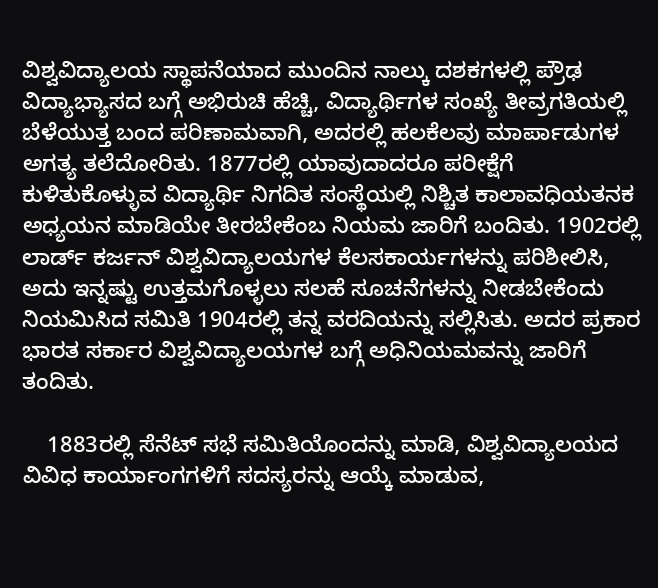ವಿಶ್ವವಿದ್ಯಾಲಯ ಸ್ಥಾಪನೆಯಾದ ಮುಂದಿನ ನಾಲ್ಕು ದಶಕಗಳಲ್ಲಿ ಪ್ರೌಢ ವಿದ್ಯಾಭ್ಯಾಸದ ಬಗ್ಗೆ ಅಭಿರುಚಿ ಹೆಚ್ಚಿ, ವಿದ್ಯಾರ್ಥಿಗಳ ಸಂಖ್ಯೆ ತೀವ್ರಗತಿಯಲ್ಲಿ ಬೆಳೆಯುತ್ತ ಬಂದ ಪರಿಣಾಮವಾಗಿ, ಅದರಲ್ಲಿ ಹಲಕೆಲವು ಮಾರ್ಪಾಡುಗಳ ಅಗತ್ಯ ತಲೆದೋರಿತು. 1877ರಲ್ಲಿ ಯಾವುದಾದರೂ ಪರೀಕ್ಷೆಗೆ ಕುಳಿತುಕೊಳ್ಳುವ ವಿದ್ಯಾರ್ಥಿ ನಿಗದಿತ ಸಂಸ್ಥೆಯಲ್ಲಿ ನಿಶ್ಚಿತ ಕಾಲಾವಧಿಯತನಕ ಅಧ್ಯಯನ ಮಾಡಿಯೇ ತೀರಬೇಕೆಂಬ ನಿಯಮ ಜಾರಿಗೆ ಬಂದಿತು. 1902ರಲ್ಲಿ ಲಾರ್ಡ್ ಕರ್ಜನ್ ವಿಶ್ವವಿದ್ಯಾಲಯಗಳ ಕೆಲಸಕಾರ್ಯಗಳನ್ನು ಪರಿಶೀಲಿಸಿ, ಅದು ಇನ್ನಷ್ಟು ಉತ್ತಮಗೊಳ್ಳಲು ಸಲಹೆ ಸೂಚನೆಗಳನ್ನು ನೀಡಬೇಕೆಂದು ನಿಯಮಿಸಿದ ಸಮಿತಿ 1904ರಲ್ಲಿ ತನ್ನ ವರದಿಯನ್ನು ಸಲ್ಲಿಸಿತು. ಅದರ ಪ್ರಕಾರ ಭಾರತ ಸರ್ಕಾರ ವಿಶ್ವವಿದ್ಯಾಲಯಗಳ ಬಗ್ಗೆ ಅಧಿನಿಯಮವನ್ನು ಜಾರಿಗೆ ತಂದಿತು.

    1883ರಲ್ಲಿ ಸೆನೆಟ್ ಸಭೆ ಸಮಿತಿಯೊಂದನ್ನು ಮಾಡಿ, ವಿಶ್ವವಿದ್ಯಾಲಯದ ವಿವಿಧ ಕಾರ್ಯಾಂಗಗಳಿಗೆ ಸದಸ್ಯರನ್ನು ಆಯ್ಕೆ ಮಾಡುವ,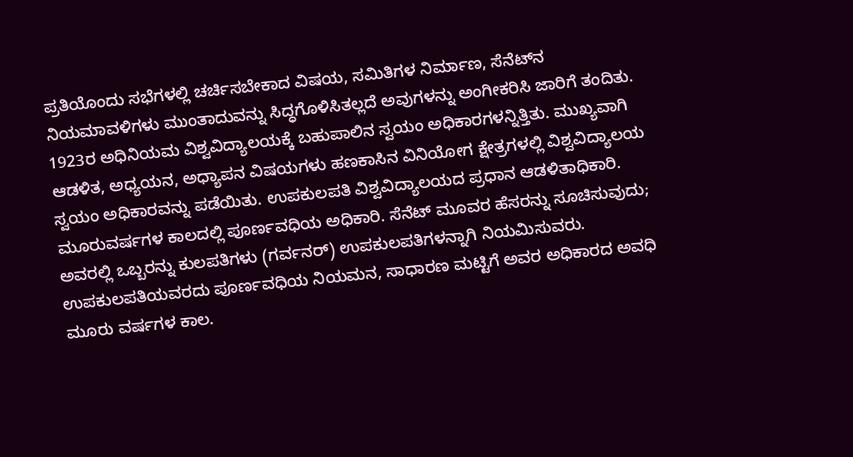ಪ್ರತಿಯೊಂದು ಸಭೆಗಳಲ್ಲಿ ಚರ್ಚಿಸಬೇಕಾದ ವಿಷಯ, ಸಮಿತಿಗಳ ನಿರ್ಮಾಣ, ಸೆನೆಟ್‍ನ ನಿಯಮಾವಳಿಗಳು ಮುಂತಾದುವನ್ನು ಸಿದ್ಧಗೊಳಿಸಿತಲ್ಲದೆ ಅವುಗಳನ್ನು ಅಂಗೀಕರಿಸಿ ಜಾರಿಗೆ ತಂದಿತು. 1923ರ ಅಧಿನಿಯಮ ವಿಶ್ವವಿದ್ಯಾಲಯಕ್ಕೆ ಬಹುಪಾಲಿನ ಸ್ವಯಂ ಅಧಿಕಾರಗಳನ್ನಿತ್ತಿತು. ಮುಖ್ಯವಾಗಿ ಆಡಳಿತ, ಅಧ್ಯಯನ, ಅಧ್ಯಾಪನ ವಿಷಯಗಳು ಹಣಕಾಸಿನ ವಿನಿಯೋಗ ಕ್ಷೇತ್ರಗಳಲ್ಲಿ ವಿಶ್ವವಿದ್ಯಾಲಯ ಸ್ವಯಂ ಅಧಿಕಾರವನ್ನು ಪಡೆಯಿತು. ಉಪಕುಲಪತಿ ವಿಶ್ವವಿದ್ಯಾಲಯದ ಪ್ರಧಾನ ಆಡಳಿತಾಧಿಕಾರಿ. ಮೂರುವರ್ಷಗಳ ಕಾಲದಲ್ಲಿ ಪೂರ್ಣವಧಿಯ ಅಧಿಕಾರಿ. ಸೆನೆಟ್ ಮೂವರ ಹೆಸರನ್ನು ಸೂಚಿಸುವುದು; ಅವರಲ್ಲಿ ಒಬ್ಬರನ್ನು ಕುಲಪತಿಗಳು (ಗರ್ವನರ್) ಉಪಕುಲಪತಿಗಳನ್ನಾಗಿ ನಿಯಮಿಸುವರು. ಉಪಕುಲಪತಿಯವರದು ಪೂರ್ಣವಧಿಯ ನಿಯಮನ, ಸಾಧಾರಣ ಮಟ್ಟಿಗೆ ಅವರ ಅಧಿಕಾರದ ಅವಧಿ ಮೂರು ವರ್ಷಗಳ ಕಾಲ.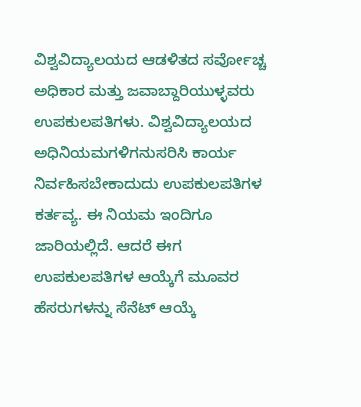ವಿಶ್ವವಿದ್ಯಾಲಯದ ಆಡಳಿತದ ಸರ್ವೋಚ್ಚ ಅಧಿಕಾರ ಮತ್ತು ಜವಾಬ್ದಾರಿಯುಳ್ಳವರು ಉಪಕುಲಪತಿಗಳು. ವಿಶ್ವವಿದ್ಯಾಲಯದ ಅಧಿನಿಯಮಗಳಿಗನುಸರಿಸಿ ಕಾರ್ಯ ನಿರ್ವಹಿಸಬೇಕಾದುದು ಉಪಕುಲಪತಿಗಳ ಕರ್ತವ್ಯ. ಈ ನಿಯಮ ಇಂದಿಗೂ ಜಾರಿಯಲ್ಲಿದೆ. ಆದರೆ ಈಗ ಉಪಕುಲಪತಿಗಳ ಆಯ್ಕೆಗೆ ಮೂವರ ಹೆಸರುಗಳನ್ನು ಸೆನೆಟ್ ಆಯ್ಕೆ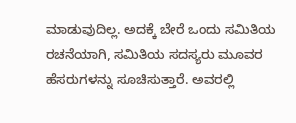ಮಾಡುವುದಿಲ್ಲ. ಅದಕ್ಕೆ ಬೇರೆ ಒಂದು ಸಮಿತಿಯ ರಚನೆಯಾಗಿ, ಸಮಿತಿಯ ಸದಸ್ಯರು ಮೂವರ ಹೆಸರುಗಳನ್ನು ಸೂಚಿಸುತ್ತಾರೆ. ಅವರಲ್ಲಿ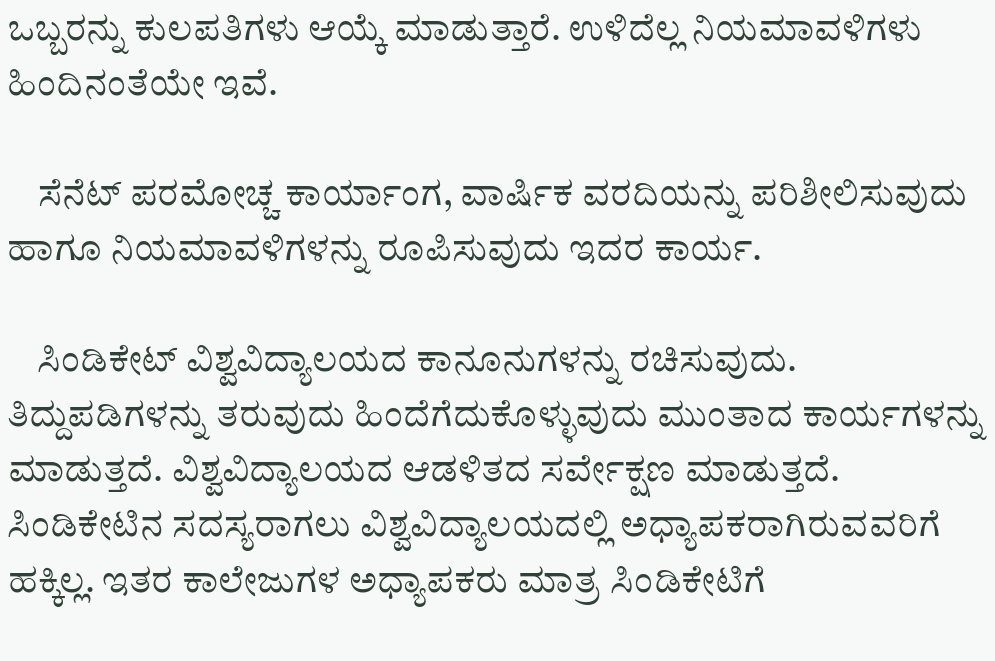ಒಬ್ಬರನ್ನು ಕುಲಪತಿಗಳು ಆಯ್ಕೆ ಮಾಡುತ್ತಾರೆ. ಉಳಿದೆಲ್ಲ ನಿಯಮಾವಳಿಗಳು ಹಿಂದಿನಂತೆಯೇ ಇವೆ.

    ಸೆನೆಟ್ ಪರಮೋಚ್ಚ ಕಾರ್ಯಾಂಗ, ವಾರ್ಷಿಕ ವರದಿಯನ್ನು ಪರಿಶೀಲಿಸುವುದು ಹಾಗೂ ನಿಯಮಾವಳಿಗಳನ್ನು ರೂಪಿಸುವುದು ಇದರ ಕಾರ್ಯ.

    ಸಿಂಡಿಕೇಟ್ ವಿಶ್ವವಿದ್ಯಾಲಯದ ಕಾನೂನುಗಳನ್ನು ರಚಿಸುವುದು. ತಿದ್ದುಪಡಿಗಳನ್ನು ತರುವುದು ಹಿಂದೆಗೆದುಕೊಳ್ಳುವುದು ಮುಂತಾದ ಕಾರ್ಯಗಳನ್ನು ಮಾಡುತ್ತದೆ. ವಿಶ್ವವಿದ್ಯಾಲಯದ ಆಡಳಿತದ ಸರ್ವೇಕ್ಷಣ ಮಾಡುತ್ತದೆ. ಸಿಂಡಿಕೇಟಿನ ಸದಸ್ಯರಾಗಲು ವಿಶ್ವವಿದ್ಯಾಲಯದಲ್ಲಿ ಅಧ್ಯಾಪಕರಾಗಿರುವವರಿಗೆ ಹಕ್ಕಿಲ್ಲ. ಇತರ ಕಾಲೇಜುಗಳ ಅಧ್ಯಾಪಕರು ಮಾತ್ರ ಸಿಂಡಿಕೇಟಿಗೆ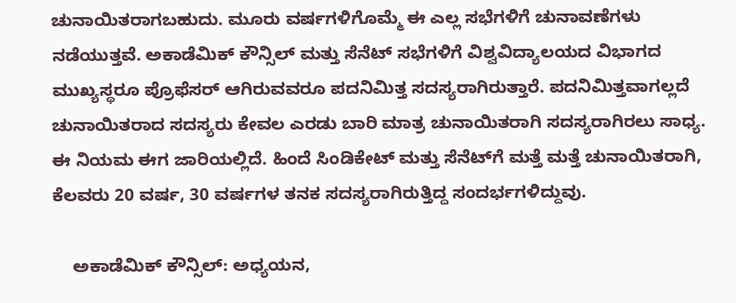ಚುನಾಯಿತರಾಗಬಹುದು. ಮೂರು ವರ್ಷಗಳಿಗೊಮ್ಮೆ ಈ ಎಲ್ಲ ಸಭೆಗಳಿಗೆ ಚುನಾವಣೆಗಳು ನಡೆಯುತ್ತವೆ. ಅಕಾಡೆಮಿಕ್ ಕೌನ್ಸಿಲ್ ಮತ್ತು ಸೆನೆಟ್ ಸಭೆಗಳಿಗೆ ವಿಶ್ವವಿದ್ಯಾಲಯದ ವಿಭಾಗದ ಮುಖ್ಯಸ್ಥರೂ ಪ್ರೊಫೆಸರ್ ಆಗಿರುವವರೂ ಪದನಿಮಿತ್ತ ಸದಸ್ಯರಾಗಿರುತ್ತಾರೆ. ಪದನಿಮಿತ್ತವಾಗಲ್ಲದೆ ಚುನಾಯಿತರಾದ ಸದಸ್ಯರು ಕೇವಲ ಎರಡು ಬಾರಿ ಮಾತ್ರ ಚುನಾಯಿತರಾಗಿ ಸದಸ್ಯರಾಗಿರಲು ಸಾಧ್ಯ. ಈ ನಿಯಮ ಈಗ ಜಾರಿಯಲ್ಲಿದೆ. ಹಿಂದೆ ಸಿಂಡಿಕೇಟ್ ಮತ್ತು ಸೆನೆಟ್‍ಗೆ ಮತ್ತೆ ಮತ್ತೆ ಚುನಾಯಿತರಾಗಿ, ಕೆಲವರು 20 ವರ್ಷ, 30 ವರ್ಷಗಳ ತನಕ ಸದಸ್ಯರಾಗಿರುತ್ತಿದ್ದ ಸಂದರ್ಭಗಳಿದ್ದುವು.

    ಅಕಾಡೆಮಿಕ್ ಕೌನ್ಸಿಲ್: ಅಧ್ಯಯನ,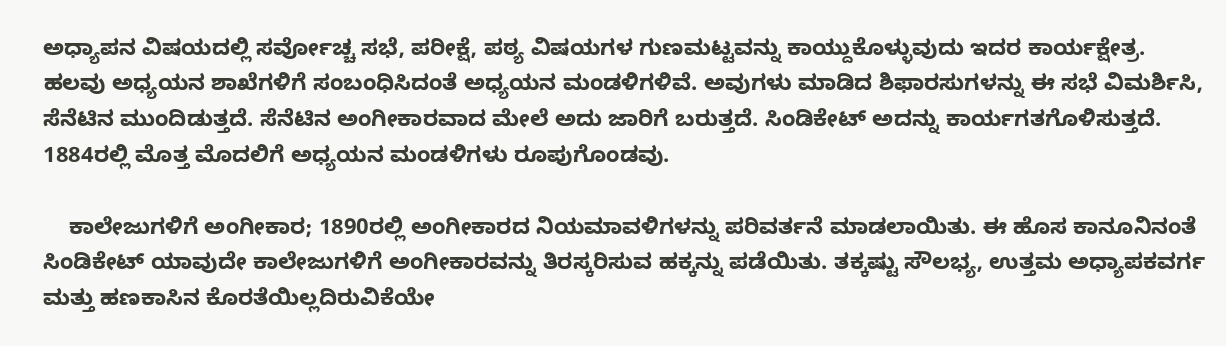ಅಧ್ಯಾಪನ ವಿಷಯದಲ್ಲಿ ಸರ್ವೋಚ್ಚ ಸಭೆ, ಪರೀಕ್ಷೆ, ಪಠ್ಯ ವಿಷಯಗಳ ಗುಣಮಟ್ಟವನ್ನು ಕಾಯ್ದುಕೊಳ್ಳುವುದು ಇದರ ಕಾರ್ಯಕ್ಷೇತ್ರ. ಹಲವು ಅಧ್ಯಯನ ಶಾಖೆಗಳಿಗೆ ಸಂಬಂಧಿಸಿದಂತೆ ಅಧ್ಯಯನ ಮಂಡಳಿಗಳಿವೆ. ಅವುಗಳು ಮಾಡಿದ ಶಿಫಾರಸುಗಳನ್ನು ಈ ಸಭೆ ವಿಮರ್ಶಿಸಿ, ಸೆನೆಟಿನ ಮುಂದಿಡುತ್ತದೆ. ಸೆನೆಟಿನ ಅಂಗೀಕಾರವಾದ ಮೇಲೆ ಅದು ಜಾರಿಗೆ ಬರುತ್ತದೆ. ಸಿಂಡಿಕೇಟ್ ಅದನ್ನು ಕಾರ್ಯಗತಗೊಳಿಸುತ್ತದೆ. 1884ರಲ್ಲಿ ಮೊತ್ತ ಮೊದಲಿಗೆ ಅಧ್ಯಯನ ಮಂಡಳಿಗಳು ರೂಪುಗೊಂಡವು.

    ಕಾಲೇಜುಗಳಿಗೆ ಅಂಗೀಕಾರ; 1890ರಲ್ಲಿ ಅಂಗೀಕಾರದ ನಿಯಮಾವಳಿಗಳನ್ನು ಪರಿವರ್ತನೆ ಮಾಡಲಾಯಿತು. ಈ ಹೊಸ ಕಾನೂನಿನಂತೆ ಸಿಂಡಿಕೇಟ್ ಯಾವುದೇ ಕಾಲೇಜುಗಳಿಗೆ ಅಂಗೀಕಾರವನ್ನು ತಿರಸ್ಕರಿಸುವ ಹಕ್ಕನ್ನು ಪಡೆಯಿತು. ತಕ್ಕಷ್ಟು ಸೌಲಭ್ಯ, ಉತ್ತಮ ಅಧ್ಯಾಪಕವರ್ಗ ಮತ್ತು ಹಣಕಾಸಿನ ಕೊರತೆಯಿಲ್ಲದಿರುವಿಕೆಯೇ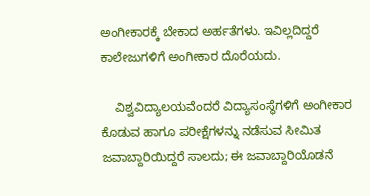ಅಂಗೀಕಾರಕ್ಕೆ ಬೇಕಾದ ಅರ್ಹತೆಗಳು. ಇವಿಲ್ಲದಿದ್ದರೆ ಕಾಲೇಜುಗಳಿಗೆ ಅಂಗೀಕಾರ ದೊರೆಯದು.

    ವಿಶ್ವವಿದ್ಯಾಲಯವೆಂದರೆ ವಿದ್ಯಾಸಂಸ್ಥೆಗಳಿಗೆ ಅಂಗೀಕಾರ ಕೊಡುವ ಹಾಗೂ ಪರೀಕ್ಷೆಗಳನ್ನು ನಡೆಸುವ ಸೀಮಿತ ಜವಾಬ್ದಾರಿಯಿದ್ದರೆ ಸಾಲದು; ಈ ಜವಾಬ್ದಾರಿಯೊಡನೆ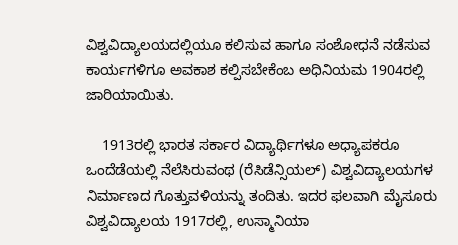ವಿಶ್ವವಿದ್ಯಾಲಯದಲ್ಲಿಯೂ ಕಲಿಸುವ ಹಾಗೂ ಸಂಶೋಧನೆ ನಡೆಸುವ ಕಾರ್ಯಗಳಿಗೂ ಅವಕಾಶ ಕಲ್ಪಿಸಬೇಕೆಂಬ ಅಧಿನಿಯಮ 1904ರಲ್ಲಿ ಜಾರಿಯಾಯಿತು.

    1913ರಲ್ಲಿ ಭಾರತ ಸರ್ಕಾರ ವಿದ್ಯಾರ್ಥಿಗಳೂ ಅಧ್ಯಾಪಕರೂ ಒಂದೆಡೆಯಲ್ಲಿ ನೆಲೆಸಿರುವಂಥ (ರೆಸಿಡೆನ್ಸಿಯಲ್) ವಿಶ್ವವಿದ್ಯಾಲಯಗಳ ನಿರ್ಮಾಣದ ಗೊತ್ತುವಳಿಯನ್ನು ತಂದಿತು. ಇದರ ಫಲವಾಗಿ ಮೈಸೂರು ವಿಶ್ವವಿದ್ಯಾಲಯ 1917ರಲ್ಲಿ, ಉಸ್ಮಾನಿಯಾ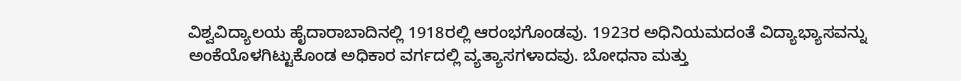ವಿಶ್ವವಿದ್ಯಾಲಯ ಹೈದಾರಾಬಾದಿನಲ್ಲಿ 1918ರಲ್ಲಿ ಆರಂಭಗೊಂಡವು. 1923ರ ಅಧಿನಿಯಮದಂತೆ ವಿದ್ಯಾಭ್ಯಾಸವನ್ನು ಅಂಕೆಯೊಳಗಿಟ್ಟುಕೊಂಡ ಅಧಿಕಾರ ವರ್ಗದಲ್ಲಿ ವ್ಯತ್ಯಾಸಗಳಾದವು. ಬೋಧನಾ ಮತ್ತು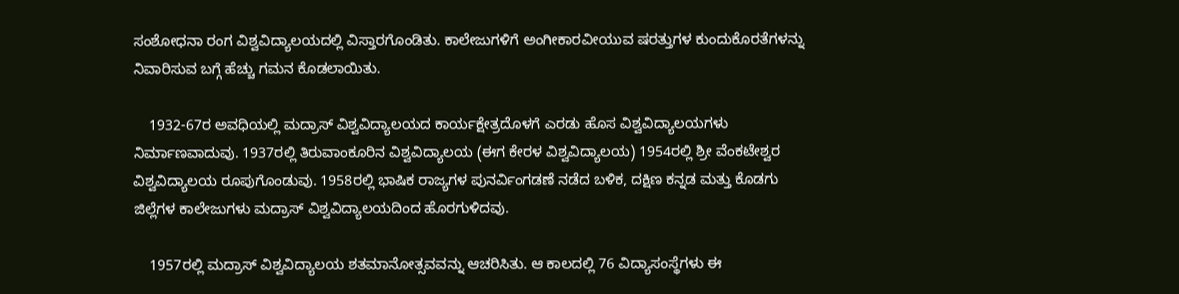ಸಂಶೋಧನಾ ರಂಗ ವಿಶ್ವವಿದ್ಯಾಲಯದಲ್ಲಿ ವಿಸ್ತಾರಗೊಂಡಿತು. ಕಾಲೇಜುಗಳಿಗೆ ಅಂಗೀಕಾರವೀಯುವ ಷರತ್ತುಗಳ ಕುಂದುಕೊರತೆಗಳನ್ನು ನಿವಾರಿಸುವ ಬಗ್ಗೆ ಹೆಚ್ಚು ಗಮನ ಕೊಡಲಾಯಿತು.

    1932-67ರ ಅವಧಿಯಲ್ಲಿ ಮದ್ರಾಸ್ ವಿಶ್ವವಿದ್ಯಾಲಯದ ಕಾರ್ಯಕ್ಷೇತ್ರದೊಳಗೆ ಎರಡು ಹೊಸ ವಿಶ್ವವಿದ್ಯಾಲಯಗಳು ನಿರ್ಮಾಣವಾದುವು. 1937ರಲ್ಲಿ ತಿರುವಾಂಕೂರಿನ ವಿಶ್ವವಿದ್ಯಾಲಯ (ಈಗ ಕೇರಳ ವಿಶ್ವವಿದ್ಯಾಲಯ) 1954ರಲ್ಲಿ ಶ್ರೀ ವೆಂಕಟೇಶ್ವರ ವಿಶ್ವವಿದ್ಯಾಲಯ ರೂಪುಗೊಂಡುವು. 1958ರಲ್ಲಿ ಭಾಷಿಕ ರಾಜ್ಯಗಳ ಪುನರ್ವಿಂಗಡಣೆ ನಡೆದ ಬಳಿಕ, ದಕ್ಷಿಣ ಕನ್ನಡ ಮತ್ತು ಕೊಡಗು ಜಿಲ್ಲೆಗಳ ಕಾಲೇಜುಗಳು ಮದ್ರಾಸ್ ವಿಶ್ವವಿದ್ಯಾಲಯದಿಂದ ಹೊರಗುಳಿದವು.

    1957ರಲ್ಲಿ ಮದ್ರಾಸ್ ವಿಶ್ವವಿದ್ಯಾಲಯ ಶತಮಾನೋತ್ಸವವನ್ನು ಆಚರಿಸಿತು. ಆ ಕಾಲದಲ್ಲಿ 76 ವಿದ್ಯಾಸಂಸ್ಥೆಗಳು ಈ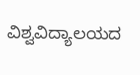ವಿಶ್ವವಿದ್ಯಾಲಯದ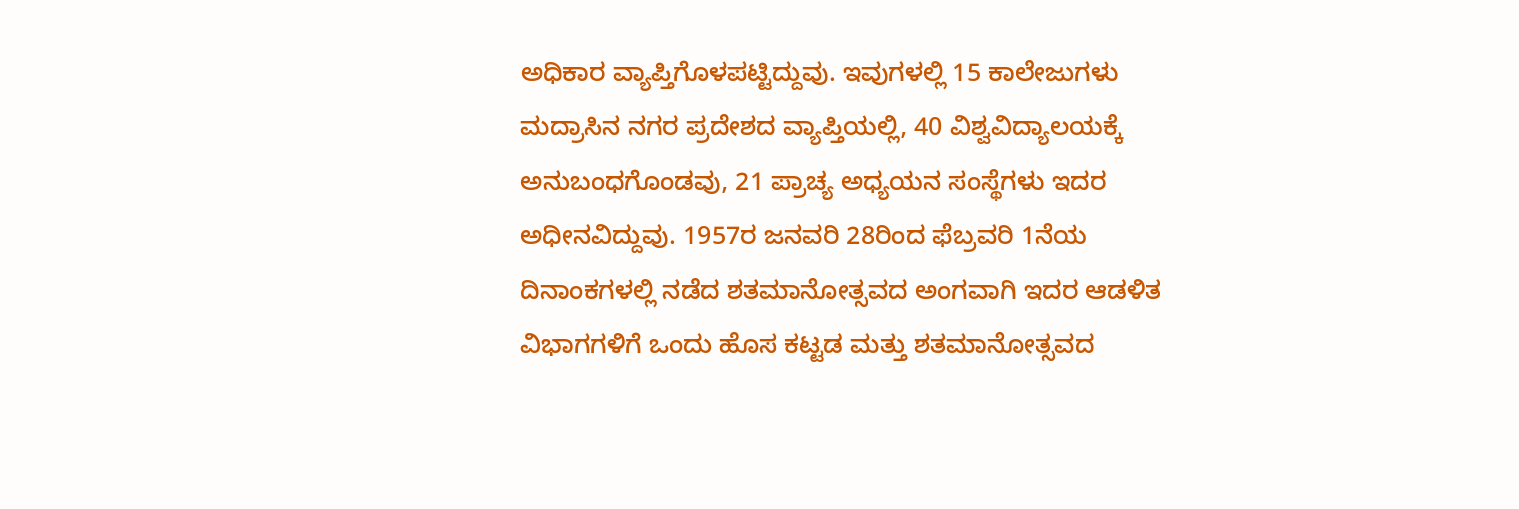ಅಧಿಕಾರ ವ್ಯಾಪ್ತಿಗೊಳಪಟ್ಟಿದ್ದುವು. ಇವುಗಳಲ್ಲಿ 15 ಕಾಲೇಜುಗಳು ಮದ್ರಾಸಿನ ನಗರ ಪ್ರದೇಶದ ವ್ಯಾಪ್ತಿಯಲ್ಲಿ, 40 ವಿಶ್ವವಿದ್ಯಾಲಯಕ್ಕೆ ಅನುಬಂಧಗೊಂಡವು, 21 ಪ್ರಾಚ್ಯ ಅಧ್ಯಯನ ಸಂಸ್ಥೆಗಳು ಇದರ ಅಧೀನವಿದ್ದುವು. 1957ರ ಜನವರಿ 28ರಿಂದ ಫೆಬ್ರವರಿ 1ನೆಯ ದಿನಾಂಕಗಳಲ್ಲಿ ನಡೆದ ಶತಮಾನೋತ್ಸವದ ಅಂಗವಾಗಿ ಇದರ ಆಡಳಿತ ವಿಭಾಗಗಳಿಗೆ ಒಂದು ಹೊಸ ಕಟ್ಟಡ ಮತ್ತು ಶತಮಾನೋತ್ಸವದ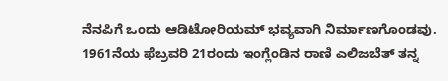ನೆನಪಿಗೆ ಒಂದು ಆಡಿಟೋರಿಯಮ್ ಭವ್ಯವಾಗಿ ನಿರ್ಮಾಣಗೊಂಡವು. 1961ನೆಯ ಫೆಬ್ರವರಿ 21ರಂದು ಇಂಗ್ಲೆಂಡಿನ ರಾಣಿ ಎಲಿಜಬೆತ್ ತನ್ನ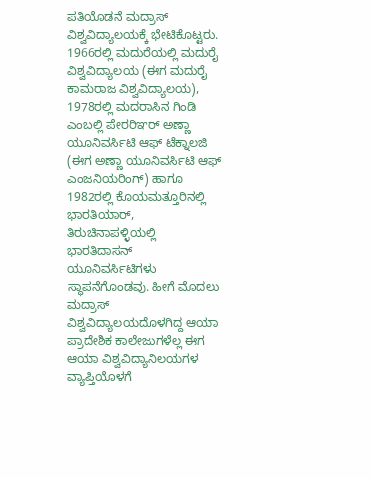ಪತಿಯೊಡನೆ ಮದ್ರಾಸ್ ವಿಶ್ವವಿದ್ಯಾಲಯಕ್ಕೆ ಭೇಟಿಕೊಟ್ಟರು. 1966ರಲ್ಲಿ ಮದುರೆಯಲ್ಲಿ ಮದುರೈ ವಿಶ್ವವಿದ್ಯಾಲಯ (ಈಗ ಮದುರೈ ಕಾಮರಾಜ ವಿಶ್ವವಿದ್ಯಾಲಯ), 1978ರಲ್ಲಿ ಮದರಾಸಿನ ಗಿಂಡಿ ಎಂಬಲ್ಲಿ ಪೇರರಿಞರ್ ಅಣ್ಣಾ ಯೂನಿವರ್ಸಿಟಿ ಆಫ್ ಟೆಕ್ನಾಲಜಿ (ಈಗ ಅಣ್ಣಾ ಯೂನಿವರ್ಸಿಟಿ ಆಫ್ ಎಂಜನಿಯರಿಂಗ್) ಹಾಗೂ 1982ರಲ್ಲಿ ಕೊಯಮತ್ತೂರಿನಲ್ಲಿ ಭಾರತಿಯಾರ್, ತಿರುಚಿನಾಪಳ್ಳಿಯಲ್ಲಿ ಭಾರತಿದಾಸನ್ ಯೂನಿವರ್ಸಿಟಿಗಳು ಸ್ಥಾಪನೆಗೊಂಡವು. ಹೀಗೆ ಮೊದಲು ಮದ್ರಾಸ್ ವಿಶ್ವವಿದ್ಯಾಲಯದೊಳಗಿದ್ದ ಆಯಾ ಪ್ರಾದೇಶಿಕ ಕಾಲೇಜುಗಳೆಲ್ಲ ಈಗ ಆಯಾ ವಿಶ್ವವಿದ್ಯಾನಿಲಯಗಳ ವ್ಯಾಪ್ತಿಯೊಳಗೆ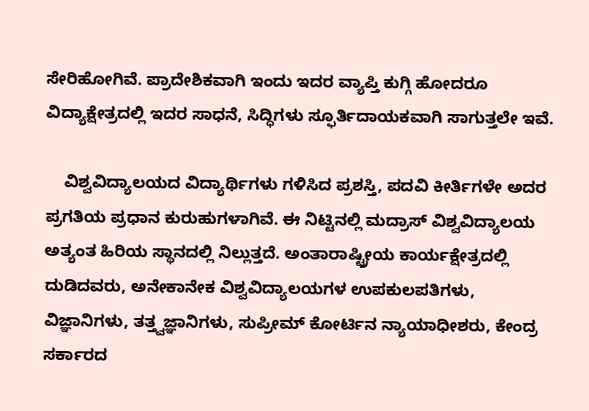ಸೇರಿಹೋಗಿವೆ. ಪ್ರಾದೇಶಿಕವಾಗಿ ಇಂದು ಇದರ ವ್ಯಾಪ್ತಿ ಕುಗ್ಗಿ ಹೋದರೂ ವಿದ್ಯಾಕ್ಷೇತ್ರದಲ್ಲಿ ಇದರ ಸಾಧನೆ, ಸಿದ್ಧಿಗಳು ಸ್ಫೂರ್ತಿದಾಯಕವಾಗಿ ಸಾಗುತ್ತಲೇ ಇವೆ.

    ವಿಶ್ವವಿದ್ಯಾಲಯದ ವಿದ್ಯಾರ್ಥಿಗಳು ಗಳಿಸಿದ ಪ್ರಶಸ್ತಿ, ಪದವಿ ಕೀರ್ತಿಗಳೇ ಅದರ ಪ್ರಗತಿಯ ಪ್ರಧಾನ ಕುರುಹುಗಳಾಗಿವೆ. ಈ ನಿಟ್ಟಿನಲ್ಲಿ ಮದ್ರಾಸ್ ವಿಶ್ವವಿದ್ಯಾಲಯ ಅತ್ಯಂತ ಹಿರಿಯ ಸ್ಥಾನದಲ್ಲಿ ನಿಲ್ಲುತ್ತದೆ. ಅಂತಾರಾಷ್ಟ್ರೀಯ ಕಾರ್ಯಕ್ಷೇತ್ರದಲ್ಲಿ ದುಡಿದವರು, ಅನೇಕಾನೇಕ ವಿಶ್ವವಿದ್ಯಾಲಯಗಳ ಉಪಕುಲಪತಿಗಳು, ವಿಜ್ಞಾನಿಗಳು, ತತ್ತ್ವಜ್ಞಾನಿಗಳು, ಸುಪ್ರೀಮ್ ಕೋರ್ಟಿನ ನ್ಯಾಯಾಧೀಶರು, ಕೇಂದ್ರ ಸರ್ಕಾರದ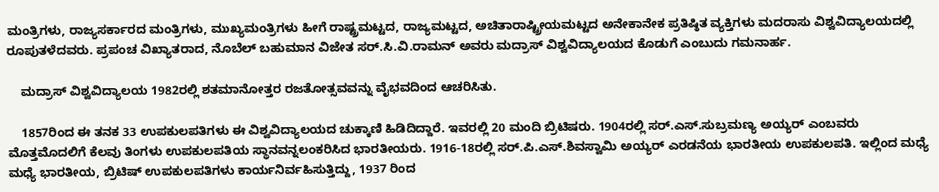ಮಂತ್ರಿಗಳು, ರಾಜ್ಯಸರ್ಕಾರದ ಮಂತ್ರಿಗಳು, ಮುಖ್ಯಮಂತ್ರಿಗಳು ಹೀಗೆ ರಾಷ್ಟ್ರಮಟ್ಟದ, ರಾಜ್ಯಮಟ್ಟದ, ಅಚಿತಾರಾಷ್ಟ್ರೀಯಮಟ್ಟದ ಅನೇಕಾನೇಕ ಪ್ರತಿಷ್ಠಿತ ವ್ಯಕ್ತಿಗಳು ಮದರಾಸು ವಿಶ್ವವಿದ್ಯಾಲಯದಲ್ಲಿ ರೂಪುತಳೆದವರು. ಪ್ರಪಂಚ ವಿಖ್ಯಾತರಾದ, ನೊಬೆಲ್ ಬಹುಮಾನ ವಿಜೇತ ಸರ್.ಸಿ.ವಿ.ರಾಮನ್ ಅವರು ಮದ್ರಾಸ್ ವಿಶ್ವವಿದ್ಯಾಲಯದ ಕೊಡುಗೆ ಎಂಬುದು ಗಮನಾರ್ಹ.

    ಮದ್ರಾಸ್ ವಿಶ್ವವಿದ್ಯಾಲಯ 1982ರಲ್ಲಿ ಶತಮಾನೋತ್ತರ ರಜತೋತ್ಸವವನ್ನು ವೈಭವದಿಂದ ಆಚರಿಸಿತು.

    1857ರಿಂದ ಈ ತನಕ 33 ಉಪಕುಲಪತಿಗಳು ಈ ವಿಶ್ವವಿದ್ಯಾಲಯದ ಚುಕ್ಕಾಣಿ ಹಿಡಿದಿದ್ದಾರೆ. ಇವರಲ್ಲಿ 20 ಮಂದಿ ಬ್ರಿಟಿಷರು. 1904ರಲ್ಲಿ ಸರ್.ಎಸ್.ಸುಬ್ರಮಣ್ಯ ಅಯ್ಯರ್ ಎಂಬವರು ಮೊತ್ತಮೊದಲಿಗೆ ಕೆಲವು ತಿಂಗಳು ಉಪಕುಲಪತಿಯ ಸ್ಥಾನವನ್ನಲಂಕರಿಸಿದ ಭಾರತೀಯರು. 1916-18ರಲ್ಲಿ ಸರ್.ಪಿ.ಎಸ್.ಶಿವಸ್ವಾಮಿ ಅಯ್ಯರ್ ಎರಡನೆಯ ಭಾರತೀಯ ಉಪಕುಲಪತಿ. ಇಲ್ಲಿಂದ ಮಧ್ಯೆ ಮಧ್ಯೆ ಭಾರತೀಯ, ಬ್ರಿಟಿಷ್ ಉಪಕುಲಪತಿಗಳು ಕಾರ್ಯನಿರ್ವಹಿಸುತ್ತಿದ್ದು, 1937 ರಿಂದ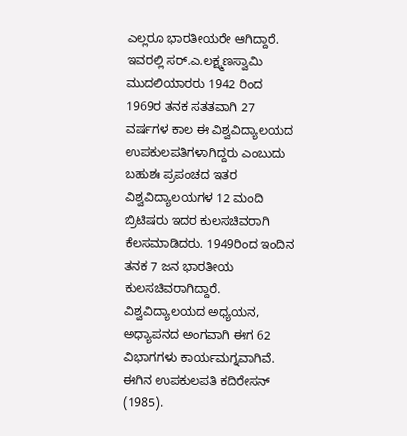ಎಲ್ಲರೂ ಭಾರತೀಯರೇ ಆಗಿದ್ದಾರೆ. ಇವರಲ್ಲಿ ಸರ್.ಎ.ಲಕ್ಷ್ಮಣಸ್ವಾಮಿ ಮುದಲಿಯಾರರು 1942 ರಿಂದ 1969ರ ತನಕ ಸತತವಾಗಿ 27 ವರ್ಷಗಳ ಕಾಲ ಈ ವಿಶ್ವವಿದ್ಯಾಲಯದ ಉಪಕುಲಪತಿಗಳಾಗಿದ್ದರು ಎಂಬುದು ಬಹುಶಃ ಪ್ರಪಂಚದ ಇತರ ವಿಶ್ವವಿದ್ಯಾಲಯಗಳ 12 ಮಂದಿ ಬ್ರಿಟಿಷರು ಇದರ ಕುಲಸಚಿವರಾಗಿ ಕೆಲಸಮಾಡಿದರು. 1949ರಿಂದ ಇಂದಿನ ತನಕ 7 ಜನ ಭಾರತೀಯ ಕುಲಸಚಿವರಾಗಿದ್ದಾರೆ. ವಿಶ್ವವಿದ್ಯಾಲಯದ ಅಧ್ಯಯನ, ಅಧ್ಯಾಪನದ ಅಂಗವಾಗಿ ಈಗ 62 ವಿಭಾಗಗಳು ಕಾರ್ಯಮಗ್ನವಾಗಿವೆ. ಈಗಿನ ಉಪಕುಲಪತಿ ಕದಿರೇಸನ್ (1985).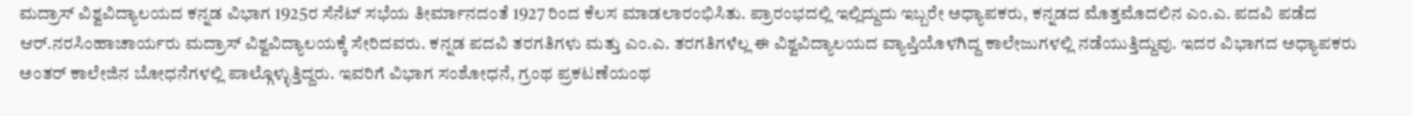ಮದ್ರಾಸ್ ವಿಶ್ವವಿದ್ಯಾಲಯದ ಕನ್ನಡ ವಿಭಾಗ 1925ರ ಸೆನೆಟ್ ಸಭೆಯ ತೀರ್ಮಾನದಂತೆ 1927 ರಿಂದ ಕೆಲಸ ಮಾಡಲಾರಂಭಿಸಿತು. ಪ್ರಾರಂಭದಲ್ಲಿ ಇಲ್ಲಿದ್ದುದು ಇಬ್ಬರೇ ಅಧ್ಯಾಪಕರು, ಕನ್ನಡದ ಮೊತ್ತಮೊದಲಿನ ಎಂ.ಎ. ಪದವಿ ಪಡೆದ ಆರ್.ನರಸಿಂಹಾಚಾರ್ಯರು ಮದ್ರಾಸ್ ವಿಶ್ವವಿದ್ಯಾಲಯಕ್ಕೆ ಸೇರಿದವರು. ಕನ್ನಡ ಪದವಿ ತರಗತಿಗಳು ಮತ್ತು ಎಂ.ಎ. ತರಗತಿಗಳೆಲ್ಲ ಈ ವಿಶ್ವವಿದ್ಯಾಲಯದ ವ್ಯಾಪ್ತಿಯೊಳಗಿದ್ದ ಕಾಲೇಜುಗಳಲ್ಲಿ ನಡೆಯುತ್ತಿದ್ದುವು. ಇದರ ವಿಭಾಗದ ಅಧ್ಯಾಪಕರು ಅಂತರ್ ಕಾಲೇಜಿನ ಬೋಧನೆಗಳಲ್ಲಿ ಪಾಲ್ಗೊಳ್ಳುತ್ತಿದ್ದರು. ಇವರಿಗೆ ವಿಭಾಗ ಸಂಶೋಧನೆ, ಗ್ರಂಥ ಪ್ರಕಟಣೆಯಂಥ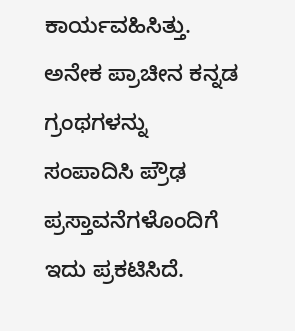ಕಾರ್ಯವಹಿಸಿತ್ತು. ಅನೇಕ ಪ್ರಾಚೀನ ಕನ್ನಡ ಗ್ರಂಥಗಳನ್ನು ಸಂಪಾದಿಸಿ ಪ್ರೌಢ ಪ್ರಸ್ತಾವನೆಗಳೊಂದಿಗೆ ಇದು ಪ್ರಕಟಿಸಿದೆ.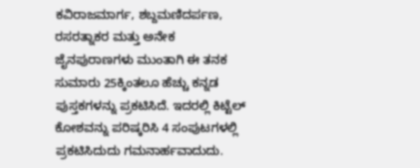ಕವಿರಾಜಮಾರ್ಗ, ಶಬ್ದಮಣಿದರ್ಪಣ, ರಸರತ್ನಾಕರ ಮತ್ತು ಅನೇಕ ಜೈನಪುರಾಣಗಳು ಮುಂತಾಗಿ ಈ ತನಕ ಸುಮಾರು 25ಕ್ಕಿಂತಲೂ ಹೆಚ್ಚು ಕನ್ನಡ ಪುಸ್ತಕಗಳನ್ನು ಪ್ರಕಟಿಸಿದೆ. ಇದರಲ್ಲಿ ಕಿಟ್ಟೆಲ್ ಕೋಶವನ್ನು ಪರಿಷ್ಕರಿಸಿ 4 ಸಂಪುಟಗಳಲ್ಲಿ ಪ್ರಕಟಿಸಿದುದು ಗಮನಾರ್ಹವಾದುದು.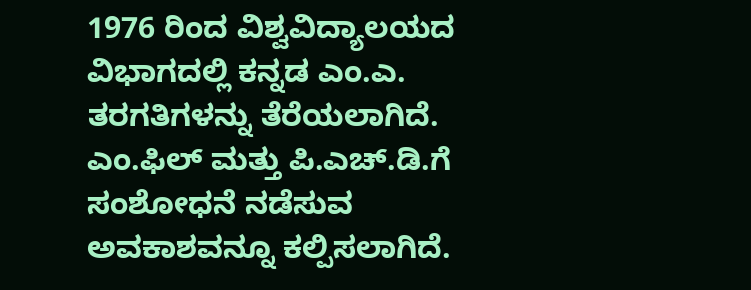1976 ರಿಂದ ವಿಶ್ವವಿದ್ಯಾಲಯದ ವಿಭಾಗದಲ್ಲಿ ಕನ್ನಡ ಎಂ.ಎ. ತರಗತಿಗಳನ್ನು ತೆರೆಯಲಾಗಿದೆ. ಎಂ.ಫಿಲ್ ಮತ್ತು ಪಿ.ಎಚ್.ಡಿ.ಗೆ ಸಂಶೋಧನೆ ನಡೆಸುವ ಅವಕಾಶವನ್ನೂ ಕಲ್ಪಿಸಲಾಗಿದೆ.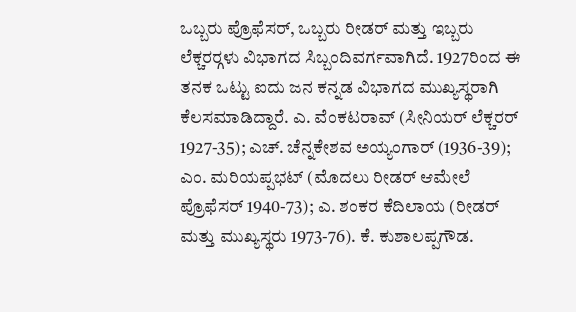ಒಬ್ಬರು ಪ್ರೊಫೆಸರ್, ಒಬ್ಬರು ರೀಡರ್ ಮತ್ತು ಇಬ್ಬರು ಲೆಕ್ಚರರ್‍ಗಳು ವಿಭಾಗದ ಸಿಬ್ಬಂದಿವರ್ಗವಾಗಿದೆ. 1927ರಿಂದ ಈ ತನಕ ಒಟ್ಟು ಐದು ಜನ ಕನ್ನಡ ವಿಭಾಗದ ಮುಖ್ಯಸ್ಥರಾಗಿ ಕೆಲಸಮಾಡಿದ್ದಾರೆ. ಎ. ವೆಂಕಟರಾವ್ (ಸೀನಿಯರ್ ಲೆಕ್ಚರರ್ 1927-35); ಎಚ್. ಚೆನ್ನಕೇಶವ ಅಯ್ಯಂಗಾರ್ (1936-39); ಎಂ. ಮರಿಯಪ್ಪಭಟ್ (ಮೊದಲು ರೀಡರ್ ಆಮೇಲೆ ಪ್ರೊಫೆಸರ್ 1940-73); ಎ. ಶಂಕರ ಕೆದಿಲಾಯ (ರೀಡರ್ ಮತ್ತು ಮುಖ್ಯಸ್ಥರು 1973-76). ಕೆ. ಕುಶಾಲಪ್ಪಗೌಡ.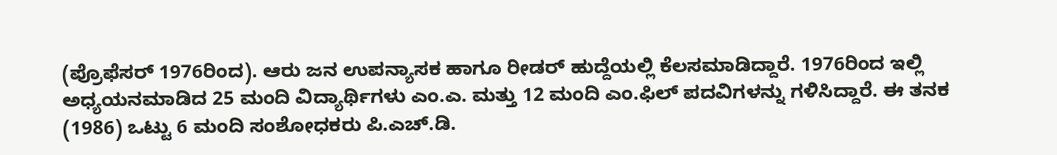(ಪ್ರೊಫೆಸರ್ 1976ರಿಂದ). ಆರು ಜನ ಉಪನ್ಯಾಸಕ ಹಾಗೂ ರೀಡರ್ ಹುದ್ದೆಯಲ್ಲಿ ಕೆಲಸಮಾಡಿದ್ದಾರೆ. 1976ರಿಂದ ಇಲ್ಲಿ ಅಧ್ಯಯನಮಾಡಿದ 25 ಮಂದಿ ವಿದ್ಯಾರ್ಥಿಗಳು ಎಂ.ಎ. ಮತ್ತು 12 ಮಂದಿ ಎಂ.ಫಿಲ್ ಪದವಿಗಳನ್ನು ಗಳಿಸಿದ್ದಾರೆ. ಈ ತನಕ (1986) ಒಟ್ಟು 6 ಮಂದಿ ಸಂಶೋಧಕರು ಪಿ.ಎಚ್.ಡಿ.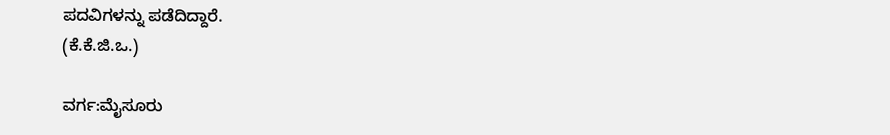ಪದವಿಗಳನ್ನು ಪಡೆದಿದ್ದಾರೆ.
(ಕೆ.ಕೆ.ಜಿ.ಒ.)

ವರ್ಗ:ಮೈಸೂರು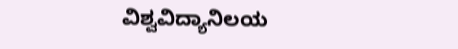ವಿಶ್ವವಿದ್ಯಾನಿಲಯ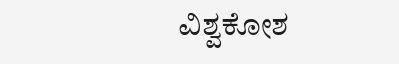ವಿಶ್ವಕೋಶ